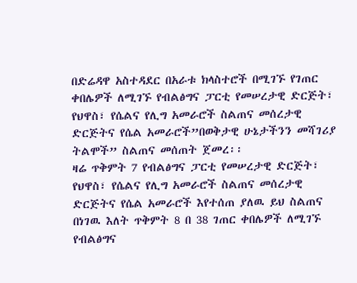በድሬዳዋ አስተዳደር በአራቱ ክላስተሮች በሚገኙ የገጠር ቀበሌዎች ለሚገኙ የብልፅግና ፓርቲ የመሠረታዊ ድርጅት፣ የህዋስ፣ የሴልና የሊግ አመራሮች ስልጠና መሰረታዊ ድርጅትና የሴል አመራሮች”በወቅታዊ ሁኔታችንን መሻገሪያ ትልሞች” ስልጠና መሰጠት ጀመረ፡፡
ዛሬ ጥቅምት 7 የብልፅግና ፓርቲ የመሠረታዊ ድርጅት፣ የህዋስ፣ የሴልና የሊግ አመራሮች ስልጠና መሰረታዊ ድርጅትና የሴል አመራሮች እየተሰጠ ያለዉ ይህ ስልጠና በነገዉ እለት ጥቅምት 8 በ 38 ገጠር ቀበሌዎች ለሚገኙ የብልፅግና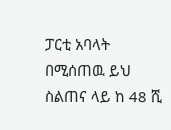ፓርቲ አባላት በሚሰጠዉ ይህ ስልጠና ላይ ከ 48 ሺ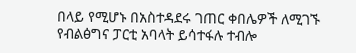በላይ የሚሆኑ በአስተዳደሩ ገጠር ቀበሌዎች ለሚገኙ የብልፅግና ፓርቲ አባላት ይሳተፋሉ ተብሎ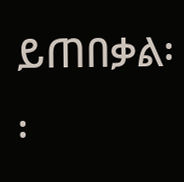ይጠበቃል፡፡